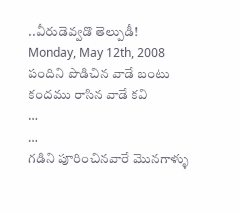..వీరుడెవ్వడొ తెల్పుడీ!
Monday, May 12th, 2008
పందిని పొడిచిన వాడే బంటు
కందము రాసిన వాడే కవి
…
…
గడిని పూరించినవారే మొనగాళ్ళు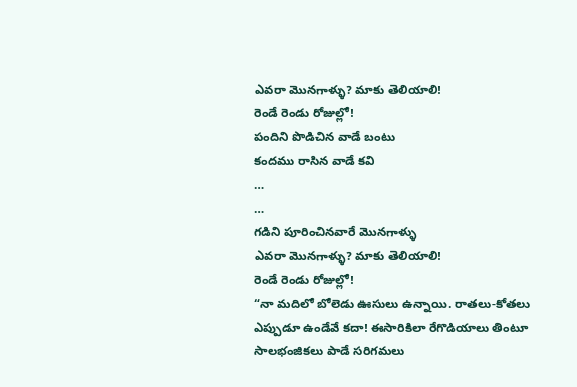ఎవరా మొనగాళ్ళు? మాకు తెలియాలి!
రెండే రెండు రోజుల్లో!
పందిని పొడిచిన వాడే బంటు
కందము రాసిన వాడే కవి
…
…
గడిని పూరించినవారే మొనగాళ్ళు
ఎవరా మొనగాళ్ళు? మాకు తెలియాలి!
రెండే రెండు రోజుల్లో!
“నా మదిలో బోలెడు ఊసులు ఉన్నాయి. రాతలు-కోతలు ఎప్పుడూ ఉండేవే కదా! ఈసారికిలా రేగొడియాలు తింటూ సాలభంజికలు పాడే సరిగమలు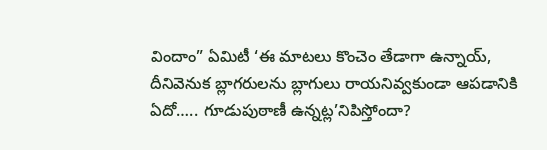విందాం” ఏమిటీ ‘ఈ మాటలు కొంచెం తేడాగా ఉన్నాయ్, దీనివెనుక బ్లాగరులను బ్లాగులు రాయనివ్వకుండా ఆపడానికి ఏదో….. గూడుపుఠాణీ ఉన్నట్ల’నిపిస్తోందా?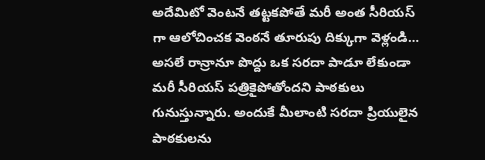అదేమిటో వెంటనే తట్టకపోతే మరీ అంత సీరియస్ గా ఆలోచించక వెంఠనే తూరుపు దిక్కుగా వెళ్లండి… అసలే రాన్రానూ పొద్దు ఒక సరదా పాడూ లేకుండా మరీ సీరియస్ పత్రికైపోతోందని పాఠకులు గునుస్తున్నారు. అందుకే మీలాంటి సరదా ప్రియులైన పాఠకులను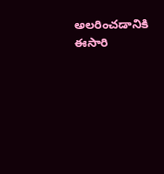అలరించడానికి ఈసారి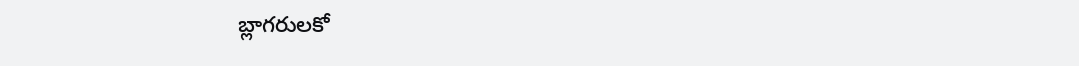బ్లాగరులకో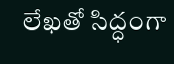లేఖతో సిద్ధంగా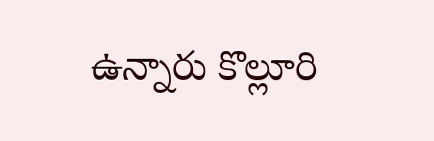ఉన్నారు కొల్లూరి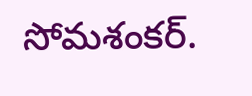సోమశంకర్.